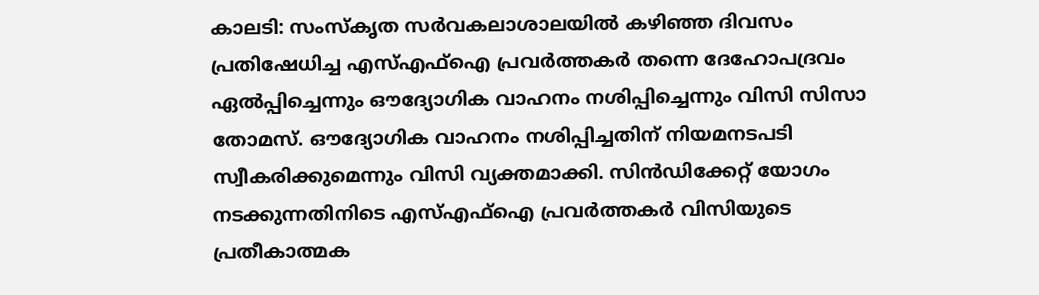കാലടി: സംസ്കൃത സർവകലാശാലയിൽ കഴിഞ്ഞ ദിവസം പ്രതിഷേധിച്ച എസ്എഫ്ഐ പ്രവർത്തകർ തന്നെ ദേഹോപദ്രവം ഏൽപ്പിച്ചെന്നും ഔദ്യോഗിക വാഹനം നശിപ്പിച്ചെന്നും വിസി സിസാ തോമസ്. ഔദ്യോഗിക വാഹനം നശിപ്പിച്ചതിന് നിയമനടപടി സ്വീകരിക്കുമെന്നും വിസി വ്യക്തമാക്കി. സിൻഡിക്കേറ്റ് യോഗം നടക്കുന്നതിനിടെ എസ്എഫ്ഐ പ്രവർത്തകർ വിസിയുടെ പ്രതീകാത്മക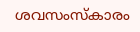ശവസംസ്കാരം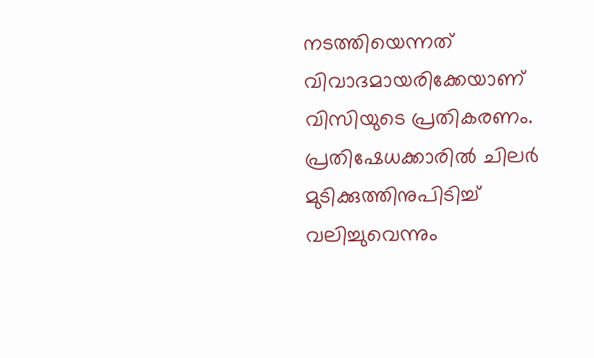നടത്തിയെന്നത് വിവാദമായരിക്കേയാണ് വിസിയുടെ പ്രതികരണം.
പ്രതിഷേധക്കാരിൽ ചിലർ മുടിക്കുത്തിനുപിടിച്ച് വലിച്ചുവെന്നും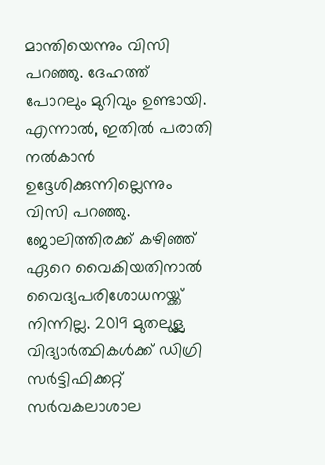മാന്തിയെന്നും വിസി പറഞ്ഞു. ദേഹത്ത് പോറലും മുറിവും ഉണ്ടായി. എന്നാൽ, ഇതിൽ പരാതി നൽകാൻ ഉദ്ദേശിക്കുന്നില്ലെന്നും വിസി പറഞ്ഞു. ജോലിത്തിരക്ക് കഴിഞ്ഞ് ഏറെ വൈകിയതിനാൽ വൈദ്യപരിശോധനയ്ക്ക് നിന്നില്ല. 2019 മുതലുള്ല വിദ്യാർത്ഥികൾക്ക് ഡിഗ്രി സർട്ടിഫിക്കറ്റ് സർവകലാശാല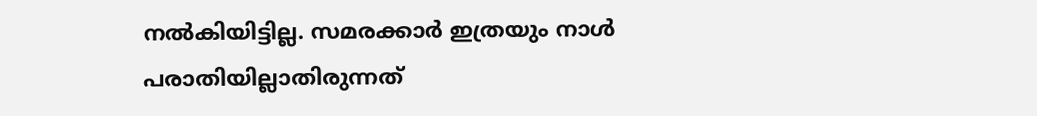നൽകിയിട്ടില്ല. സമരക്കാർ ഇത്രയും നാൾ പരാതിയില്ലാതിരുന്നത്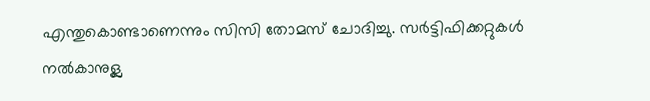എന്തുകൊണ്ടാണെന്നും സിസി തോമസ് ചോദിച്ചു. സർട്ടിഫിക്കറ്റുകൾ നൽകാനുള്ല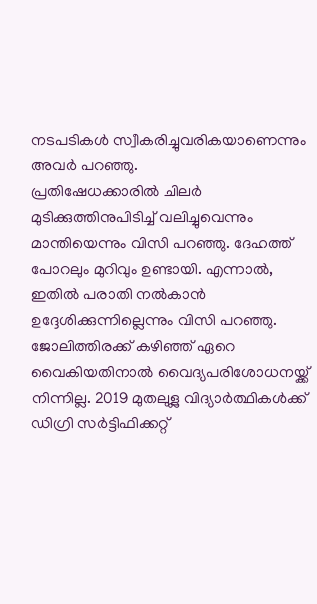നടപടികൾ സ്വീകരിച്ചുവരികയാണെന്നും അവർ പറഞ്ഞു.
പ്രതിഷേധക്കാരിൽ ചിലർ മുടിക്കുത്തിനുപിടിച്ച് വലിച്ചുവെന്നും മാന്തിയെന്നും വിസി പറഞ്ഞു. ദേഹത്ത് പോറലും മുറിവും ഉണ്ടായി. എന്നാൽ, ഇതിൽ പരാതി നൽകാൻ ഉദ്ദേശിക്കുന്നില്ലെന്നും വിസി പറഞ്ഞു. ജോലിത്തിരക്ക് കഴിഞ്ഞ് ഏറെ വൈകിയതിനാൽ വൈദ്യപരിശോധനയ്ക്ക് നിന്നില്ല. 2019 മുതലുള്ല വിദ്യാർത്ഥികൾക്ക് ഡിഗ്രി സർട്ടിഫിക്കറ്റ്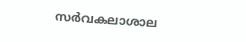സർവകലാശാല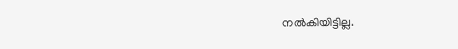നൽകിയിട്ടില്ല.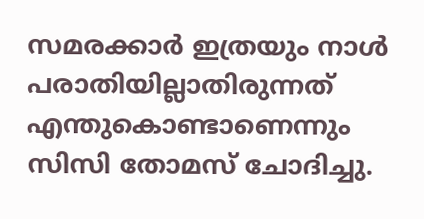സമരക്കാർ ഇത്രയും നാൾ പരാതിയില്ലാതിരുന്നത് എന്തുകൊണ്ടാണെന്നും സിസി തോമസ് ചോദിച്ചു.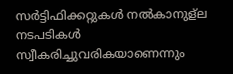സർട്ടിഫിക്കറ്റുകൾ നൽകാനുള്ല നടപടികൾ സ്വീകരിച്ചുവരികയാണെന്നും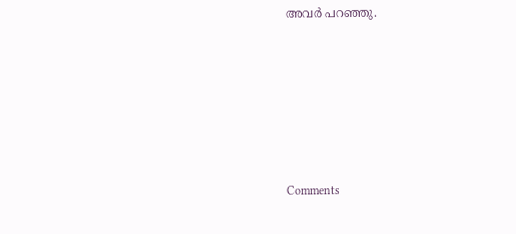അവർ പറഞ്ഞു.







Comments